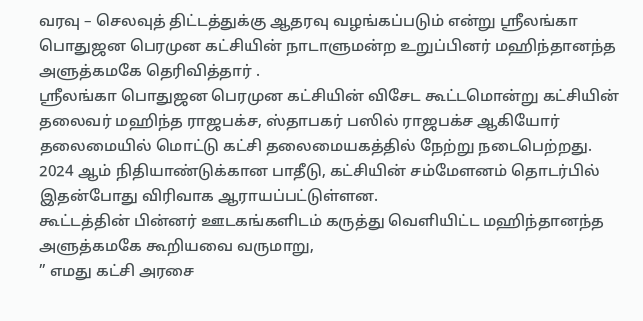வரவு – செலவுத் திட்டத்துக்கு ஆதரவு வழங்கப்படும் என்று ஶ்ரீலங்கா பொதுஜன பெரமுன கட்சியின் நாடாளுமன்ற உறுப்பினர் மஹிந்தானந்த அளுத்கமகே தெரிவித்தார் .
ஶ்ரீலங்கா பொதுஜன பெரமுன கட்சியின் விசேட கூட்டமொன்று கட்சியின் தலைவர் மஹிந்த ராஜபக்ச, ஸ்தாபகர் பஸில் ராஜபக்ச ஆகியோர் தலைமையில் மொட்டு கட்சி தலைமையகத்தில் நேற்று நடைபெற்றது.
2024 ஆம் நிதியாண்டுக்கான பாதீடு, கட்சியின் சம்மேளனம் தொடர்பில் இதன்போது விரிவாக ஆராயப்பட்டுள்ளன.
கூட்டத்தின் பின்னர் ஊடகங்களிடம் கருத்து வெளியிட்ட மஹிந்தானந்த அளுத்கமகே கூறியவை வருமாறு,
” எமது கட்சி அரசை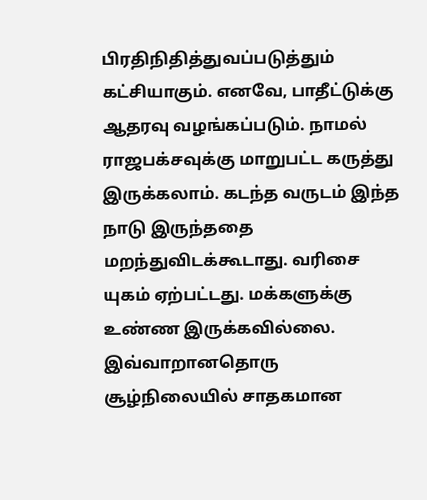பிரதிநிதித்துவப்படுத்தும் கட்சியாகும். எனவே, பாதீட்டுக்கு ஆதரவு வழங்கப்படும். நாமல் ராஜபக்சவுக்கு மாறுபட்ட கருத்து இருக்கலாம். கடந்த வருடம் இந்த நாடு இருந்ததை மறந்துவிடக்கூடாது. வரிசை யுகம் ஏற்பட்டது. மக்களுக்கு உண்ண இருக்கவில்லை. இவ்வாறானதொரு சூழ்நிலையில் சாதகமான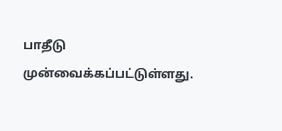பாதீடு முன்வைக்கப்பட்டுள்ளது.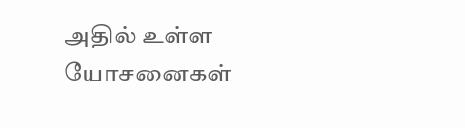அதில் உள்ள யோசனைகள்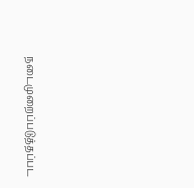நடைமுறைப்படுத்தப்பட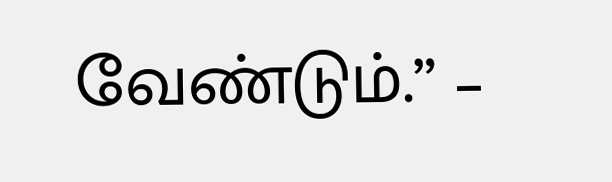வேண்டும்.” –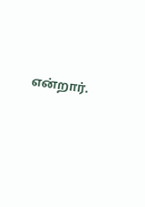என்றார்.